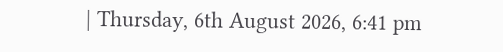| Thursday, 6th August 2026, 6:41 pm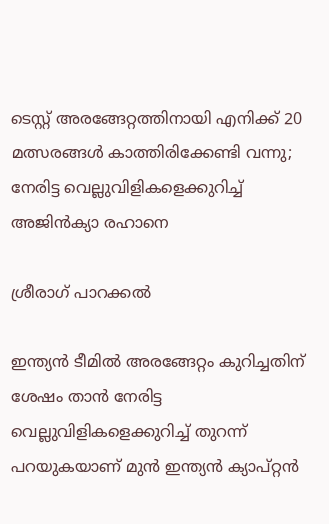ടെസ്റ്റ് അരങ്ങേറ്റത്തിനായി എനിക്ക് 20 മത്സരങ്ങള്‍ കാത്തിരിക്കേണ്ടി വന്നു; നേരിട്ട വെല്ലുവിളികളെക്കുറിച്ച് അജിന്‍ക്യാ രഹാനെ

ശ്രീരാഗ് പാറക്കല്‍

ഇന്ത്യന്‍ ടീമില്‍ അരങ്ങേറ്റം കുറിച്ചതിന് ശേഷം താന്‍ നേരിട്ട വെല്ലുവിളികളെക്കുറിച്ച് തുറന്ന് പറയുകയാണ് മുന്‍ ഇന്ത്യന്‍ ക്യാപ്റ്റന്‍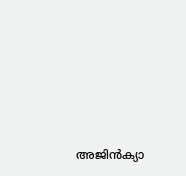അജിന്‍ക്യാ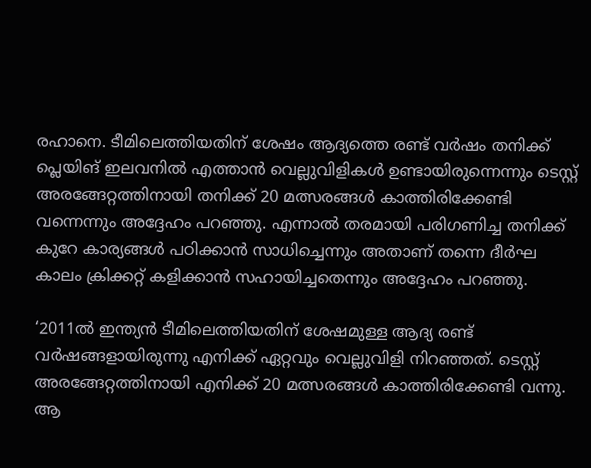രഹാനെ. ടീമിലെത്തിയതിന് ശേഷം ആദ്യത്തെ രണ്ട് വര്‍ഷം തനിക്ക് പ്ലെയിങ് ഇലവനില്‍ എത്താന്‍ വെല്ലുവിളികള്‍ ഉണ്ടായിരുന്നെന്നും ടെസ്റ്റ് അരങ്ങേറ്റത്തിനായി തനിക്ക് 20 മത്സരങ്ങള്‍ കാത്തിരിക്കേണ്ടി വന്നെന്നും അദ്ദേഹം പറഞ്ഞു. എന്നാല്‍ തരമായി പരിഗണിച്ച തനിക്ക് കുറേ കാര്യങ്ങള്‍ പഠിക്കാന്‍ സാധിച്ചെന്നും അതാണ് തന്നെ ദീര്‍ഘ കാലം ക്രിക്കറ്റ് കളിക്കാന്‍ സഹായിച്ചതെന്നും അദ്ദേഹം പറഞ്ഞു.

‘2011ല്‍ ഇന്ത്യന്‍ ടീമിലെത്തിയതിന് ശേഷമുള്ള ആദ്യ രണ്ട് വര്‍ഷങ്ങളായിരുന്നു എനിക്ക് ഏറ്റവും വെല്ലുവിളി നിറഞ്ഞത്. ടെസ്റ്റ് അരങ്ങേറ്റത്തിനായി എനിക്ക് 20 മത്സരങ്ങള്‍ കാത്തിരിക്കേണ്ടി വന്നു. ആ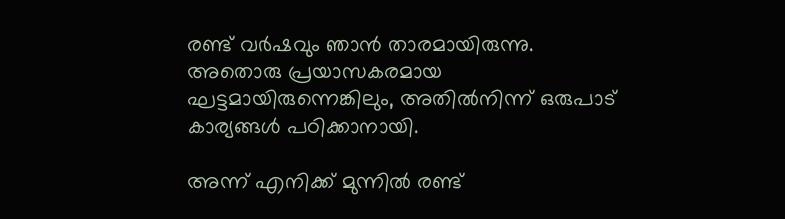രണ്ട് വര്‍ഷവും ഞാന്‍ താരമായിരുന്നു. അതൊരു പ്രയാസകരമായ ഘട്ടമായിരുന്നെങ്കിലും, അതില്‍നിന്ന് ഒരുപാട് കാര്യങ്ങള്‍ പഠിക്കാനായി.

അന്ന് എനിക്ക് മുന്നില്‍ രണ്ട്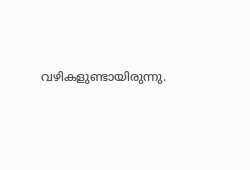വഴികളുണ്ടായിരുന്നു.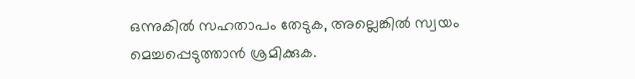ഒന്നുകില്‍ സഹതാപം തേടുക, അല്ലെങ്കില്‍ സ്വയം മെച്ചപ്പെടുത്താന്‍ ശ്രമിക്കുക.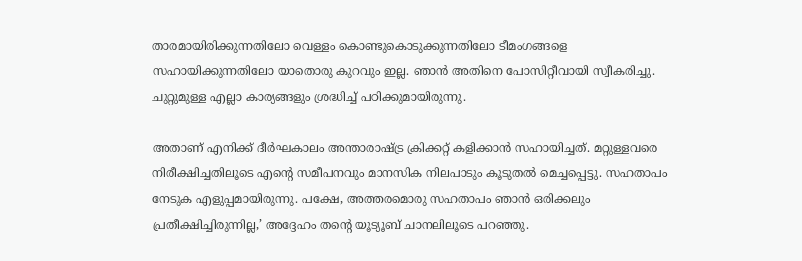താരമായിരിക്കുന്നതിലോ വെള്ളം കൊണ്ടുകൊടുക്കുന്നതിലോ ടീമംഗങ്ങളെ സഹായിക്കുന്നതിലോ യാതൊരു കുറവും ഇല്ല. ഞാന്‍ അതിനെ പോസിറ്റീവായി സ്വീകരിച്ചു. ചുറ്റുമുള്ള എല്ലാ കാര്യങ്ങളും ശ്രദ്ധിച്ച് പഠിക്കുമായിരുന്നു.

അതാണ് എനിക്ക് ദീര്‍ഘകാലം അന്താരാഷ്ട്ര ക്രിക്കറ്റ് കളിക്കാന്‍ സഹായിച്ചത്. മറ്റുള്ളവരെ നിരീക്ഷിച്ചതിലൂടെ എന്റെ സമീപനവും മാനസിക നിലപാടും കൂടുതല്‍ മെച്ചപ്പെട്ടു. സഹതാപം നേടുക എളുപ്പമായിരുന്നു. പക്ഷേ, അത്തരമൊരു സഹതാപം ഞാന്‍ ഒരിക്കലും പ്രതീക്ഷിച്ചിരുന്നില്ല,’ അദ്ദേഹം തന്റെ യൂട്യൂബ് ചാനലിലൂടെ പറഞ്ഞു.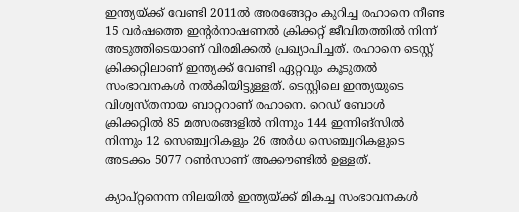ഇന്ത്യയ്ക്ക് വേണ്ടി 2011ല്‍ അരങ്ങേറ്റം കുറിച്ച രഹാനെ നീണ്ട 15 വര്‍ഷത്തെ ഇന്റര്‍നാഷണല്‍ ക്രിക്കറ്റ് ജീവിതത്തില്‍ നിന്ന് അടുത്തിടെയാണ് വിരമിക്കല്‍ പ്രഖ്യാപിച്ചത്. രഹാനെ ടെസ്റ്റ് ക്രിക്കറ്റിലാണ് ഇന്ത്യക്ക് വേണ്ടി ഏറ്റവും കൂടുതല്‍ സംഭാവനകള്‍ നല്‍കിയിട്ടുള്ളത്. ടെസ്റ്റിലെ ഇന്ത്യയുടെ വിശ്വസ്തനായ ബാറ്ററാണ് രഹാനെ. റെഡ് ബോള്‍ ക്രിക്കറ്റില്‍ 85 മത്സരങ്ങളില്‍ നിന്നും 144 ഇന്നിങ്‌സില്‍ നിന്നും 12 സെഞ്ച്വറികളും 26 അര്‍ധ സെഞ്ച്വറികളുടെ അടക്കം 5077 റണ്‍സാണ് അക്കൗണ്ടില്‍ ഉള്ളത്.

ക്യാപ്റ്റനെന്ന നിലയില്‍ ഇന്ത്യയ്ക്ക് മികച്ച സംഭാവനകള്‍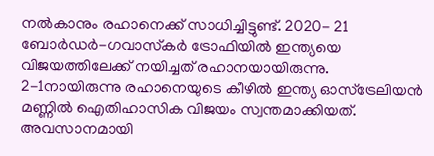നല്‍കാനും രഹാനെക്ക് സാധിച്ചിട്ടുണ്ട്. 2020- 21 ബോര്‍ഡര്‍-ഗവാസ്‌കര്‍ ട്രോഫിയില്‍ ഇന്ത്യയെ വിജയത്തിലേക്ക് നയിച്ചത് രഹാനയായിരുന്നു. 2-1നായിരുന്നു രഹാനെയുടെ കീഴില്‍ ഇന്ത്യ ഓസ്‌ട്രേലിയന്‍ മണ്ണില്‍ ഐതിഹാസിക വിജയം സ്വന്തമാക്കിയത്. അവസാനമായി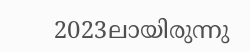2023ലായിരുന്നു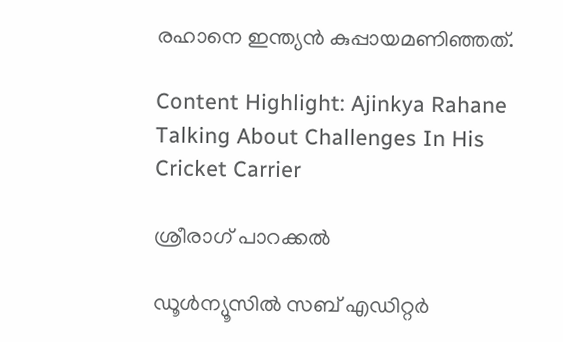രഹാനെ ഇന്ത്യന്‍ കുപ്പായമണിഞ്ഞത്.

Content Highlight: Ajinkya Rahane Talking About Challenges In His Cricket Carrier

ശ്രീരാഗ് പാറക്കല്‍

ഡൂള്‍ന്യൂസില്‍ സബ് എഡിറ്റര്‍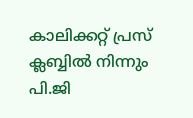കാലിക്കറ്റ് പ്രസ് ക്ലബ്ബില്‍ നിന്നും പി.ജി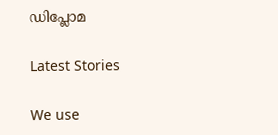ഡിപ്ലോമ

Latest Stories

We use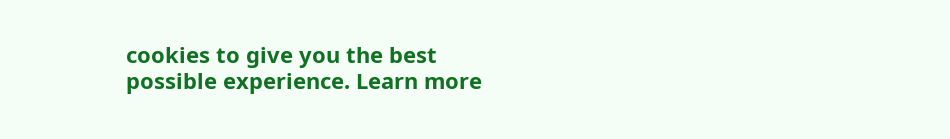cookies to give you the best possible experience. Learn more